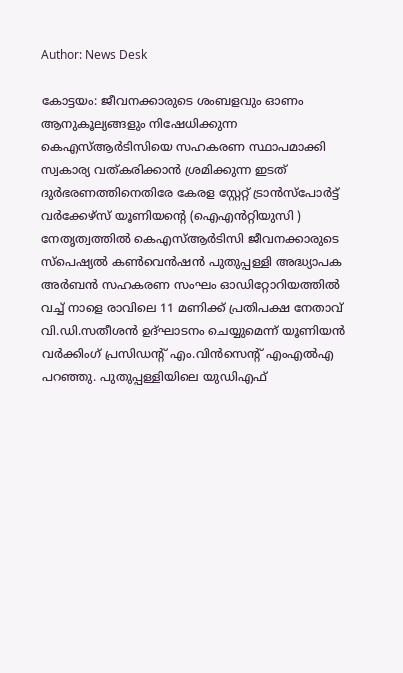Author: News Desk

കോട്ടയം: ജീവനക്കാരുടെ ശംബളവും ഓണം ആനുകൂല്യങ്ങളും നിഷേധിക്കുന്ന കെഎസ്ആർടിസിയെ സഹകരണ സ്ഥാപമാക്കി സ്വകാര്യ വത്കരിക്കാൻ ശ്രമിക്കുന്ന ഇടത് ദുർഭരണത്തിനെതിരേ കേരള സ്റ്റേറ്റ് ട്രാൻസ്പോർട്ട് വർക്കേഴ്സ് യൂണിയന്റെ (ഐഎൻറ്റിയുസി ) നേതൃത്വത്തിൽ കെഎസ്ആർടിസി ജീവനക്കാരുടെ സ്പെഷ്യൽ കൺവെൻഷൻ പുതുപ്പള്ളി അദ്ധ്യാപക അർബൻ സഹകരണ സംഘം ഓഡിറ്റോറിയത്തിൽ വച്ച് നാളെ രാവിലെ 11 മണിക്ക് പ്രതിപക്ഷ നേതാവ് വി.ഡി.സതീശൻ ഉദ്ഘാടനം ചെയ്യുമെന്ന് യൂണിയൻ വർക്കിംഗ് പ്രസിഡന്റ് എം.വിൻസെന്റ് എംഎൽഎ പറഞ്ഞു. പുതുപ്പള്ളിയിലെ യുഡിഎഫ്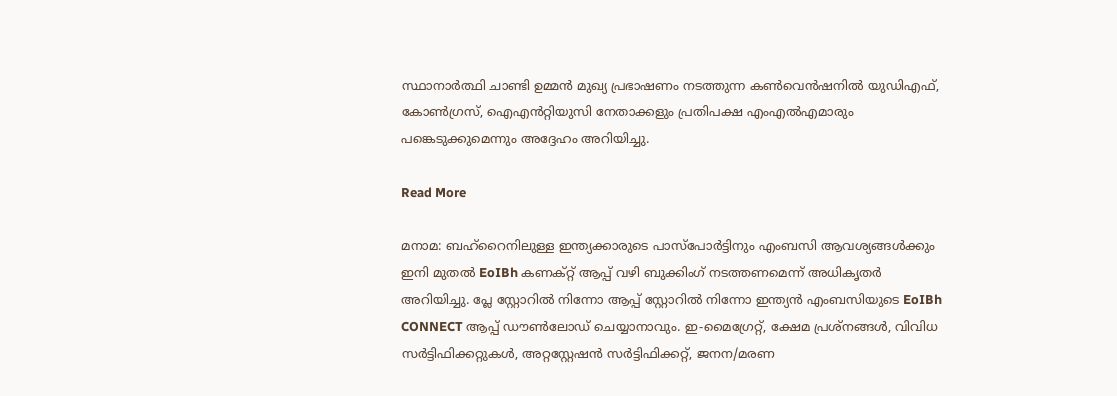സ്ഥാനാർത്ഥി ചാണ്ടി ഉമ്മൻ മുഖ്യ പ്രഭാഷണം നടത്തുന്ന കൺവെൻഷനിൽ യുഡിഎഫ്, കോൺഗ്രസ്, ഐഎൻറ്റിയുസി നേതാക്കളും പ്രതിപക്ഷ എംഎൽഎമാരും പങ്കെടുക്കുമെന്നും അദ്ദേഹം അറിയിച്ചു.

Read More

മനാമ: ബഹ്‌റൈനിലുള്ള ഇന്ത്യക്കാരുടെ പാസ്‌പോർട്ടിനും എംബസി ആവശ്യങ്ങൾക്കും ഇനി മുതൽ EoIBh കണക്റ്റ് ആപ്പ് വഴി ബുക്കിംഗ് നടത്തണമെന്ന് അധികൃതർ അറിയിച്ചു. പ്ലേ സ്റ്റോറിൽ നിന്നോ ആപ്പ് സ്റ്റോറിൽ നിന്നോ ഇന്ത്യൻ എംബസിയുടെ EoIBh CONNECT ആപ്പ് ഡൗൺലോഡ് ചെയ്യാനാവും. ഇ-മൈഗ്രേറ്റ്, ക്ഷേമ പ്രശ്‌നങ്ങൾ, വിവിധ സർട്ടിഫിക്കറ്റുകൾ, അറ്റസ്റ്റേഷൻ സർട്ടിഫിക്കറ്റ്, ജനന/മരണ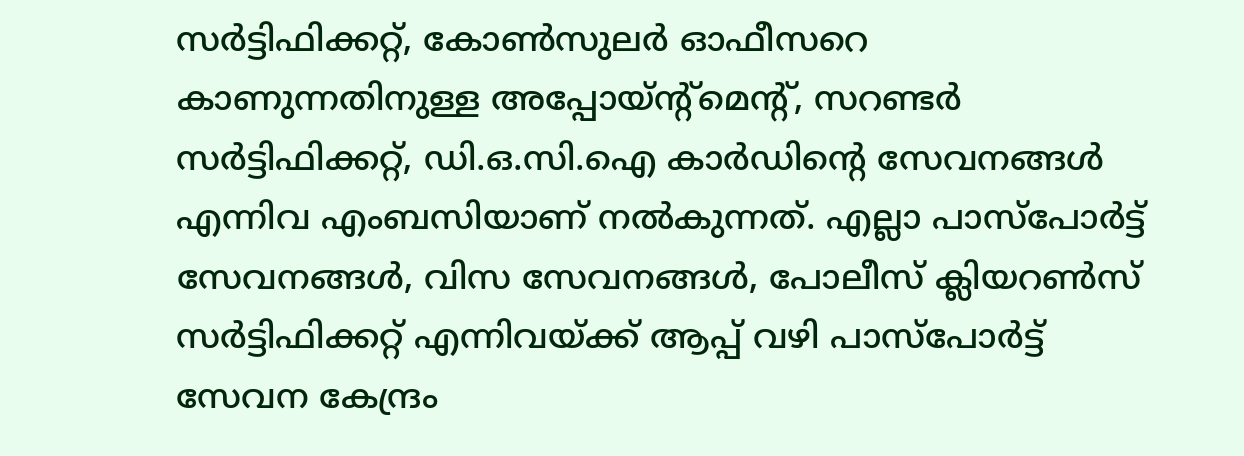സർട്ടിഫിക്കറ്റ്, കോൺസുലർ ഓഫീസറെ കാണുന്നതിനുള്ള അപ്പോയ്ന്റ്മെന്റ്, സറണ്ടർ സർട്ടിഫിക്കറ്റ്, ഡി.ഒ.സി.ഐ കാർഡിന്റെ സേവനങ്ങൾ എന്നിവ എംബസിയാണ് നൽകുന്നത്. എല്ലാ പാസ്‌പോർട്ട് സേവനങ്ങൾ, വിസ സേവനങ്ങൾ, പോലീസ് ക്ലിയറൺസ് സർട്ടിഫിക്കറ്റ് എന്നിവയ്ക്ക് ആപ്പ് വഴി പാസ്‌പോർട്ട് സേവന കേന്ദ്രം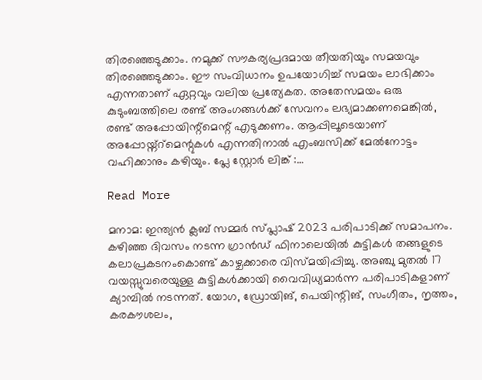തിരഞ്ഞെടുക്കാം. നമുക്ക് സൗകര്യപ്രദമായ തീയതിയും സമയവും തിരഞ്ഞെടുക്കാം. ഈ സംവിധാനം ഉപയോഗിച്ച് സമയം ലാഭിക്കാം എന്നതാണ് ഏറ്റവും വലിയ പ്രത്യേകത. അതേസമയം ഒരു കുടുംബത്തിലെ രണ്ട് അംഗങ്ങൾക്ക് സേവനം ലഭ്യമാക്കണമെങ്കിൽ, രണ്ട് അപ്പോയിന്റ്മെന്റ് എടുക്കണം. ആപ്പിലൂടെയാണ് അപ്പോയ്ന്റ്മെന്റുകൾ എന്നതിനാൽ എംബസിക്ക് മേൽനോട്ടം വഹിക്കാനും കഴിയും. പ്ലേ സ്റ്റോർ ലിങ്ക് :…

Read More

മനാമ: ഇന്ത്യൻ ക്ലബ് സമ്മർ സ്പ്ലാഷ് 2023 പരിപാടിക്ക് സമാപനം. കഴിഞ്ഞ ദിവസം നടന്ന ഗ്രാൻഡ് ഫിനാലെയിൽ കുട്ടികൾ തങ്ങളുടെ കലാപ്രകടനംകൊണ്ട് കാഴ്ചക്കാരെ വിസ്മയിപ്പിച്ചു. അഞ്ചു മുതൽ 17 വയസ്സുവരെയുള്ള കുട്ടികൾക്കായി വൈവിധ്യമാർന്ന പരിപാടികളാണ് ക്യാമ്പിൽ നടന്നത്. യോഗ, ഡ്രോയിങ്, പെയിന്റിങ്, സംഗീതം, നൃത്തം, കരകൗശലം,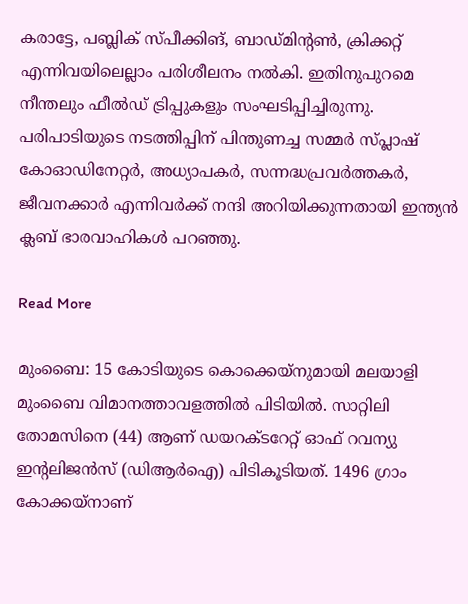കരാട്ടേ, പബ്ലിക് സ്പീക്കിങ്, ബാഡ്മിന്റൺ, ക്രിക്കറ്റ് എന്നിവയിലെല്ലാം പരിശീലനം നൽകി. ഇതിനുപുറമെ നീന്തലും ഫീൽഡ് ട്രിപ്പുകളും സംഘടിപ്പിച്ചിരുന്നു. പരിപാടിയുടെ നടത്തിപ്പിന് പിന്തുണച്ച സമ്മർ സ്പ്ലാഷ് കോഓഡിനേറ്റർ, അധ്യാപകർ, സന്നദ്ധപ്രവർത്തകർ, ജീവനക്കാർ എന്നിവർക്ക് നന്ദി അറിയിക്കുന്നതായി ഇന്ത്യൻ ക്ലബ് ഭാരവാഹികൾ പറഞ്ഞു.

Read More

മുംബൈ: 15 കോടിയുടെ കൊക്കെയ്നുമായി മലയാളി മുംബൈ വിമാനത്താവളത്തിൽ പിടിയിൽ. സാറ്റിലി തോമസിനെ (44) ആണ് ഡയറക്ടറേറ്റ് ഓഫ് റവന്യു ഇന്റലിജൻസ് (ഡിആർഐ) പിടികൂടിയത്. 1496 ഗ്രാം കോക്കയ്നാണ്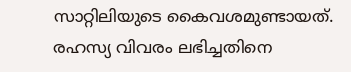സാറ്റിലിയുടെ കൈവശമുണ്ടായത്. രഹസ്യ വിവരം ലഭിച്ചതിനെ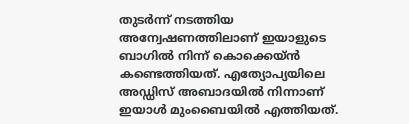തുടർന്ന് നടത്തിയ അന്വേഷണത്തിലാണ് ഇയാളുടെ ബാഗിൽ നിന്ന് കൊക്കെയ്ൻ കണ്ടെത്തിയത്. എത്യോപ്യയിലെ അഡ്ഡിസ് അബാദയിൽ നിന്നാണ് ഇയാൾ മുംബൈയിൽ എത്തിയത്.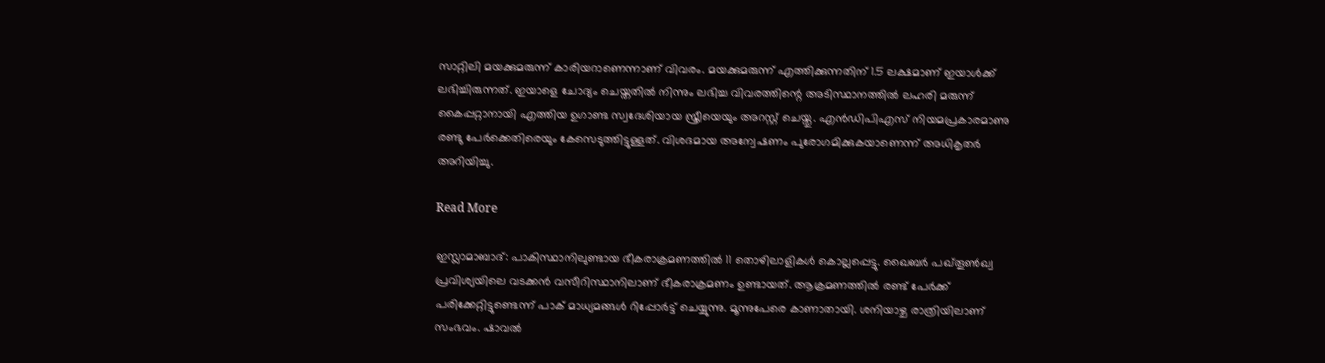സാറ്റിലി മയക്കുമരുന്ന് കാരിയറാണെന്നാണ് വിവരം. മയക്കുമരുന്ന് എത്തിക്കുന്നതിന് 1.5 ലക്ഷമാണ് ഇയാൾക്ക് ലഭിച്ചിരുന്നത്. ഇയാളെ ചോദ്യം ചെയ്തതിൽ നിന്നും ലഭിച്ച വിവരത്തിന്റെ അടിസ്ഥാനത്തിൽ ലഹരി മരുന്ന് കൈപ്പറ്റാനായി എത്തിയ ഉഗാണ്ട സ്വദേശിയായ സ്ത്രീയെയും അറസ്റ്റ് ചെയ്തു. എൻഡിപിഎസ് നിയമപ്രകാരമാണു രണ്ടു പേർക്കെതിരെയും കേസെടുത്തിട്ടുള്ളത്. വിശദമായ അന്വേഷണം പുരോഗമിക്കുകയാണെന്ന് അധികൃതർ അറിയിച്ചു.

Read More

ഇസ്ലാമാബാദ്: പാകിസ്ഥാനിലുണ്ടായ ഭീകരാക്രമണത്തില്‍ 11 തൊഴിലാളികള്‍ കൊല്ലപ്പെട്ടു. ഖൈബര്‍ പഖ്തൂണ്‍ഖ്വ പ്രവിശ്യയിലെ വടക്കന്‍ വസീറിസ്ഥാനിലാണ് ഭീകരാക്രമണം ഉണ്ടായത്. ആക്രമണത്തില്‍ രണ്ട് പേര്‍ക്ക് പരിക്കേറ്റിട്ടുണ്ടെന്ന് പാക് മാധ്യമങ്ങള്‍ റിപ്പോര്‍ട്ട് ചെയ്യുന്നു. മൂന്നുപേരെ കാണാതായി. ശനിയാഴ്ച രാത്രിയിലാണ് സംഭവം. ഷാവല്‍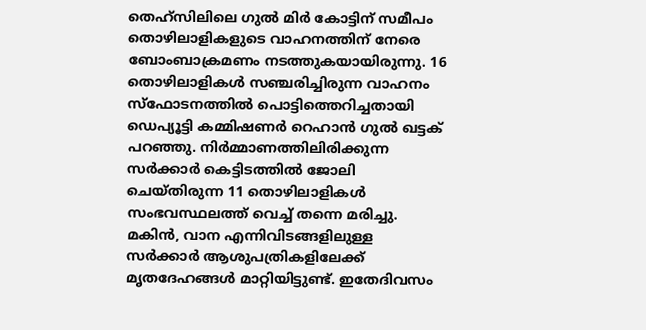തെഹ്സിലിലെ ഗുല്‍ മിര്‍ കോട്ടിന് സമീപം തൊഴിലാളികളുടെ വാഹനത്തിന് നേരെ ബോംബാക്രമണം നടത്തുകയായിരുന്നു. 16 തൊഴിലാളികള്‍ സഞ്ചരിച്ചിരുന്ന വാഹനം സ്ഫോടനത്തില്‍ പൊട്ടിത്തെറിച്ചതായി ഡെപ്യൂട്ടി കമ്മിഷണര്‍ റെഹാന്‍ ഗുല്‍ ഖട്ടക് പറഞ്ഞു. നിര്‍മ്മാണത്തിലിരിക്കുന്ന സര്‍ക്കാര്‍ കെട്ടിടത്തില്‍ ജോലി ചെയ്തിരുന്ന 11 തൊഴിലാളികള്‍ സംഭവസ്ഥലത്ത് വെച്ച് തന്നെ മരിച്ചു. മകിന്‍, വാന എന്നിവിടങ്ങളിലുള്ള സര്‍ക്കാര്‍ ആശുപത്രികളിലേക്ക് മൃതദേഹങ്ങള്‍ മാറ്റിയിട്ടുണ്ട്. ഇതേദിവസം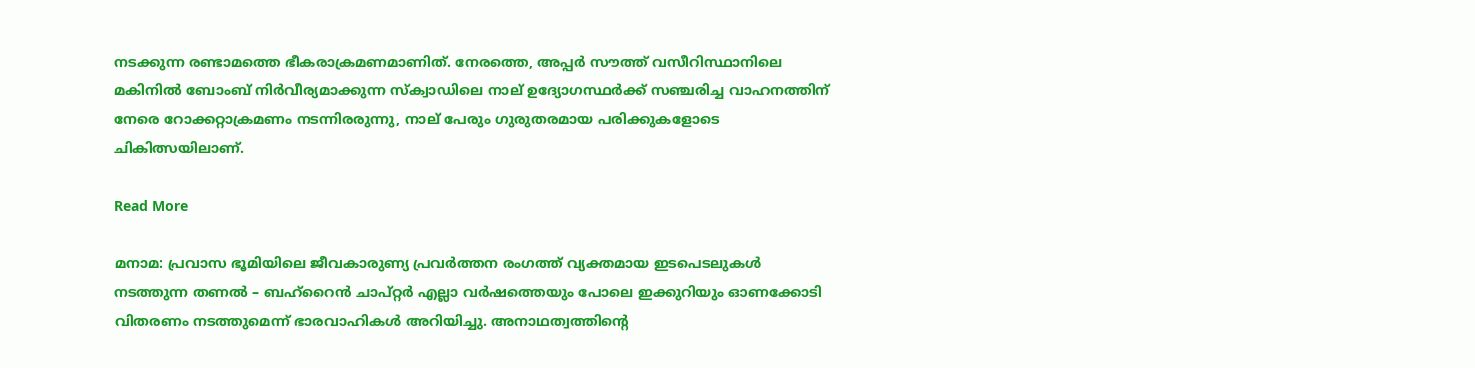നടക്കുന്ന രണ്ടാമത്തെ ഭീകരാക്രമണമാണിത്. നേരത്തെ, അപ്പര്‍ സൗത്ത് വസീറിസ്ഥാനിലെ മകിനില്‍ ബോംബ് നിര്‍വീര്യമാക്കുന്ന സ്‌ക്വാഡിലെ നാല് ഉദ്യോഗസ്ഥര്‍ക്ക് സഞ്ചരിച്ച വാഹനത്തിന് നേരെ റോക്കറ്റാക്രമണം നടന്നിരരുന്നു, നാല് പേരും ഗുരുതരമായ പരിക്കുകളോടെ ചികിത്സയിലാണ്.

Read More

മനാമ: പ്രവാസ ഭൂമിയിലെ ജീവകാരുണ്യ പ്രവർത്തന രംഗത്ത് വ്യക്തമായ ഇടപെടലുകൾ നടത്തുന്ന തണൽ – ബഹ്‌റൈൻ ചാപ്റ്റർ എല്ലാ വർഷത്തെയും പോലെ ഇക്കുറിയും ഓണക്കോടി വിതരണം നടത്തുമെന്ന് ഭാരവാഹികൾ അറിയിച്ചു. അനാഥത്വത്തിന്റെ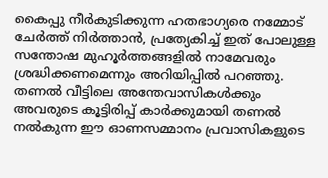കൈപ്പു നീർകുടിക്കുന്ന ഹതഭാഗ്യരെ നമ്മോട് ചേർത്ത് നിർത്താൻ, പ്രത്യേകിച്ച് ഇത് പോലുള്ള സന്തോഷ മുഹൂർത്തങ്ങളിൽ നാമേവരും ശ്രദ്ധിക്കണമെന്നും അറിയിപ്പിൽ പറഞ്ഞു. തണൽ വീട്ടിലെ അന്തേവാസികൾക്കും അവരുടെ കൂട്ടിരിപ്പ് കാർക്കുമായി തണൽ നൽകുന്ന ഈ ഓണസമ്മാനം പ്രവാസികളുടെ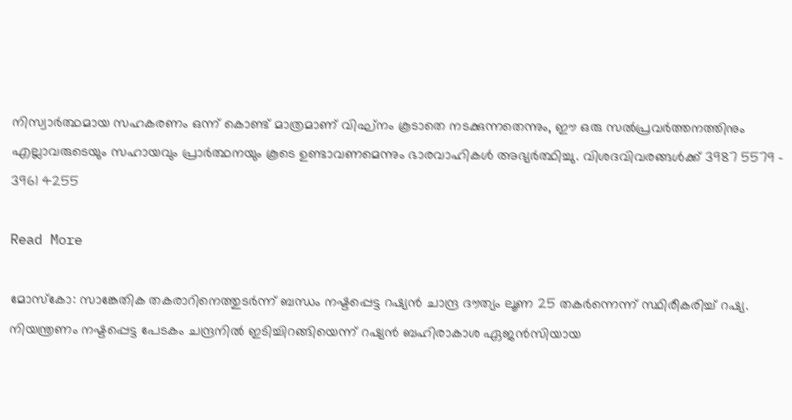നിസ്വാർത്ഥമായ സഹകരണം ഒന്ന് കൊണ്ട് മാത്രമാണ് വിഘ്‌നം കൂടാതെ നടക്കുന്നതെന്നും, ഈ ഒരു സൽപ്രവർത്തനത്തിനും എല്ലാവരുടെയും സഹായവും പ്രാർത്ഥനയും കൂടെ ഉണ്ടാവണമെന്നും ഭാരവാഹികൾ അഭ്യർത്ഥിച്ചു. വിശദവിവരങ്ങൾക്ക് 3987 5579 – 3961 4255

Read More

മോസ്‌കോ: സാങ്കേതിക തകരാറിനെത്തുടര്‍ന്ന് ബന്ധം നഷ്ടപ്പെട്ട റഷ്യന്‍ ചാന്ദ്ര ദൗത്യം ലൂണ 25 തകര്‍ന്നെന്ന് സ്ഥിരീകരിച്ച് റഷ്യ. നിയന്ത്രണം നഷ്ടപ്പെട്ട പേടകം ചന്ദ്രനില്‍ ഇടിച്ചിറങ്ങിയെന്ന് റഷ്യന്‍ ബഹിരാകാശ ഏജന്‍സിയായ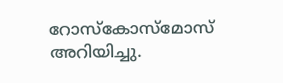റോസ്‌കോസ്‌മോസ് അറിയിച്ചു.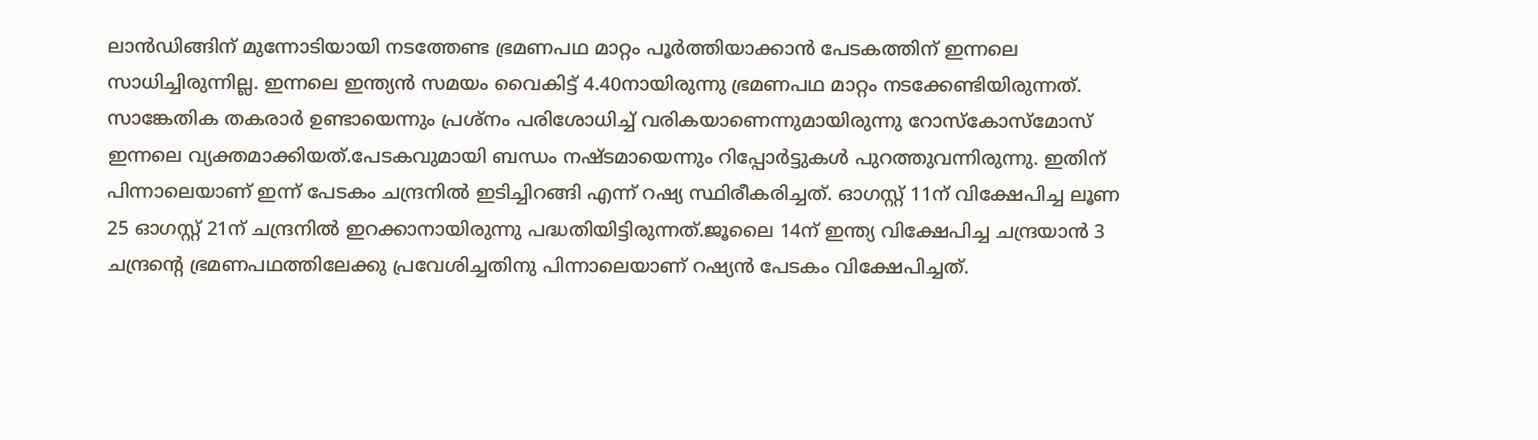ലാന്‍ഡിങ്ങിന് മുന്നോടിയായി നടത്തേണ്ട ഭ്രമണപഥ മാറ്റം പൂര്‍ത്തിയാക്കാന്‍ പേടകത്തിന് ഇന്നലെ സാധിച്ചിരുന്നില്ല. ഇന്നലെ ഇന്ത്യന്‍ സമയം വൈകിട്ട് 4.40നായിരുന്നു ഭ്രമണപഥ മാറ്റം നടക്കേണ്ടിയിരുന്നത്. സാങ്കേതിക തകരാര്‍ ഉണ്ടായെന്നും പ്രശ്‌നം പരിശോധിച്ച് വരികയാണെന്നുമായിരുന്നു റോസ്‌കോസ്‌മോസ് ഇന്നലെ വ്യക്തമാക്കിയത്.പേടകവുമായി ബന്ധം നഷ്ടമായെന്നും റിപ്പോര്‍ട്ടുകള്‍ പുറത്തുവന്നിരുന്നു. ഇതിന് പിന്നാലെയാണ് ഇന്ന് പേടകം ചന്ദ്രനില്‍ ഇടിച്ചിറങ്ങി എന്ന് റഷ്യ സ്ഥിരീകരിച്ചത്. ഓഗസ്റ്റ് 11ന് വിക്ഷേപിച്ച ലൂണ 25 ഓഗസ്റ്റ് 21ന് ചന്ദ്രനില്‍ ഇറക്കാനായിരുന്നു പദ്ധതിയിട്ടിരുന്നത്.ജൂലൈ 14ന് ഇന്ത്യ വിക്ഷേപിച്ച ചന്ദ്രയാന്‍ 3 ചന്ദ്രന്റെ ഭ്രമണപഥത്തിലേക്കു പ്രവേശിച്ചതിനു പിന്നാലെയാണ് റഷ്യന്‍ പേടകം വിക്ഷേപിച്ചത്.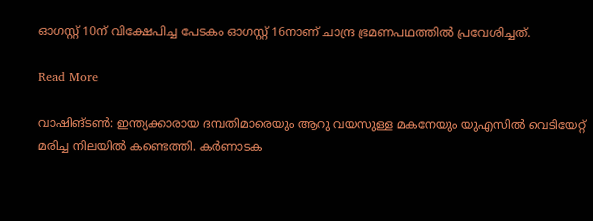ഓഗസ്റ്റ് 10ന് വിക്ഷേപിച്ച പേടകം ഓഗസ്റ്റ് 16നാണ് ചാന്ദ്ര ഭ്രമണപഥത്തില്‍ പ്രവേശിച്ചത്.

Read More

വാഷിങ്ടൺ: ഇന്ത്യക്കാരായ ദമ്പതിമാരെയും ആറു വയസുള്ള മകനേയും യുഎസിൽ വെടിയേറ്റ് മരിച്ച നിലയിൽ കണ്ടെത്തി. കർണാടക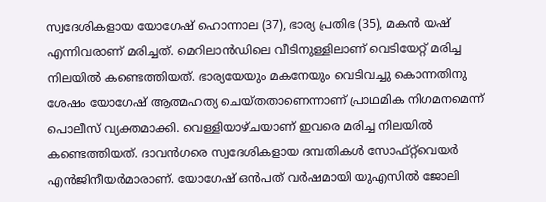സ്വദേശികളായ യോഗേഷ് ഹൊന്നാല (37), ഭാര്യ പ്രതിഭ (35), മകൻ യഷ് എന്നിവരാണ് മരിച്ചത്. മെറിലാൻഡിലെ വീടിനുള്ളിലാണ് വെടിയേറ്റ് മരിച്ച നിലയിൽ കണ്ടെത്തിയത്. ഭാര്യയേയും മകനേയും വെടിവച്ചു കൊന്നതിനു ശേഷം യോഗേഷ് ആത്മഹത്യ ചെയ്തതാണെന്നാണ് പ്രാഥമിക നിഗമനമെന്ന് പൊലീസ് വ്യക്തമാക്കി. വെള്ളിയാഴ്ചയാണ് ഇവരെ മരിച്ച നിലയിൽ കണ്ടെത്തിയത്. ദാവൻഗരെ സ്വദേശികളായ ദമ്പതികൾ സോഫ്‌റ്റ്‌വെയർ എൻജിനീയർമാരാണ്. യോഗേഷ് ഒൻപത് വർഷമായി യുഎസിൽ ജോലി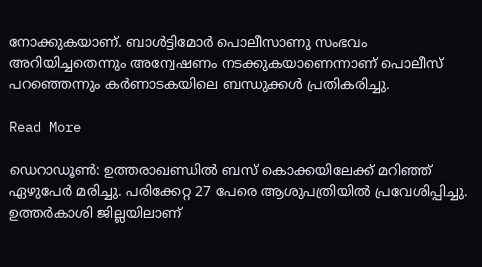നോക്കുകയാണ്. ബാൾട്ടിമോർ പൊലീസാണു സംഭവം അറിയിച്ചതെന്നും അന്വേഷണം നടക്കുകയാണെന്നാണ് പൊലീസ് പറഞ്ഞെന്നും കർണാടകയിലെ ബന്ധുക്കൾ പ്രതികരിച്ചു.

Read More

ഡെറാഡൂണ്‍: ഉത്തരാഖണ്ഡില്‍ ബസ് കൊക്കയിലേക്ക് മറിഞ്ഞ് ഏഴുപേര്‍ മരിച്ചു. പരിക്കേറ്റ 27 പേരെ ആശുപത്രിയില്‍ പ്രവേശിപ്പിച്ചു. ഉത്തര്‍കാശി ജില്ലയിലാണ്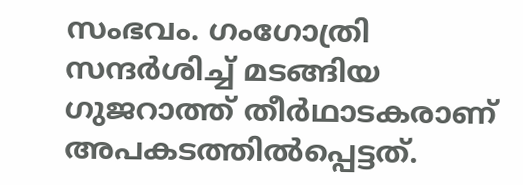സംഭവം. ഗംഗോത്രി സന്ദര്‍ശിച്ച് മടങ്ങിയ ഗുജറാത്ത് തീര്‍ഥാടകരാണ് അപകടത്തില്‍പ്പെട്ടത്.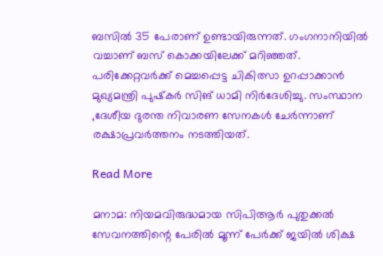ബസില്‍ 35 പേരാണ് ഉണ്ടായിരുന്നത്. ഗംഗനാനിയില്‍ വച്ചാണ് ബസ് കൊക്കയിലേക്ക് മറിഞ്ഞത്. പരിക്കേറ്റവര്‍ക്ക് മെച്ചപ്പെട്ട ചികിത്സാ ഉറപ്പാക്കാന്‍ മുഖ്യമന്ത്രി പുഷ്‌കര്‍ സിങ് ധാമി നിര്‍ദേശിച്ചു. സംസ്ഥാന ,ദേശീയ ദുരന്ത നിവാരണ സേനകള്‍ ചേര്‍ന്നാണ് രക്ഷാപ്രവര്‍ത്തനം നടത്തിയത്.

Read More

മനാമ: നിയമവിരുദ്ധമായ സിപിആർ പുതുക്കൽ സേവനത്തിന്റെ പേരിൽ മൂന്ന് പേർക്ക് ജയിൽ ശിക്ഷ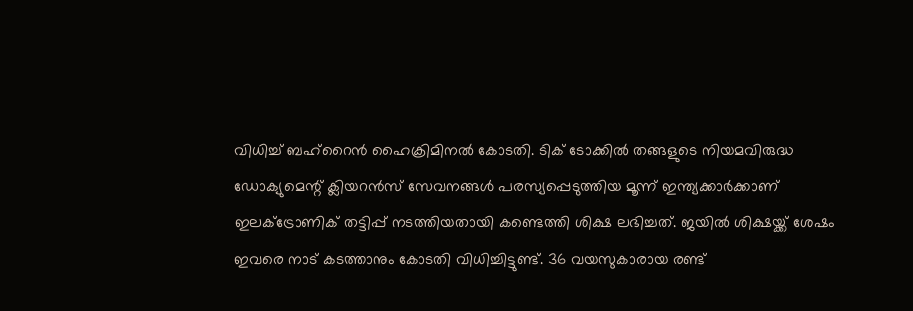വിധിച്ച് ബഹ്റൈൻ ഹൈക്രിമിനൽ കോടതി. ടിക് ടോക്കിൽ തങ്ങളുടെ നിയമവിരുദ്ധ ഡോക്യുമെന്റ് ക്ലിയറൻസ് സേവനങ്ങൾ പരസ്യപ്പെടുത്തിയ മൂന്ന് ഇന്ത്യക്കാർക്കാണ് ഇലക്ട്രോണിക് തട്ടിപ്പ് നടത്തിയതായി കണ്ടെത്തി ശിക്ഷ ലഭിച്ചത്. ജയിൽ ശിക്ഷയ്ക്ക് ശേഷം ഇവരെ നാട് കടത്താനും കോടതി വിധിച്ചിട്ടുണ്ട്. 36 വയസുകാരായ രണ്ട്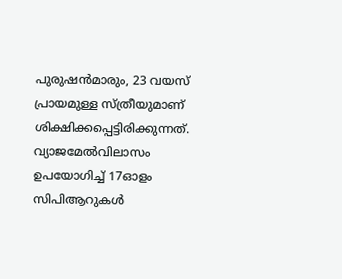പുരുഷൻമാരും, 23 വയസ് പ്രായമുള്ള സ്ത്രീയുമാണ് ശിക്ഷിക്കപ്പെട്ടിരിക്കുന്നത്. വ്യാജമേൽവിലാസം ഉപയോഗിച്ച് 17ഓളം സിപിആറുകൾ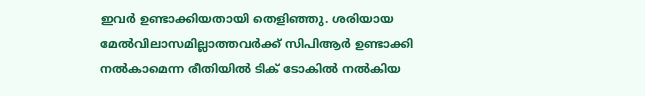ഇവർ ഉണ്ടാക്കിയതായി തെളിഞ്ഞു. ശരിയായ മേൽവിലാസമില്ലാത്തവർക്ക് സിപിആർ ഉണ്ടാക്കി നൽകാമെന്ന രീതിയിൽ ടിക് ടോകിൽ നൽകിയ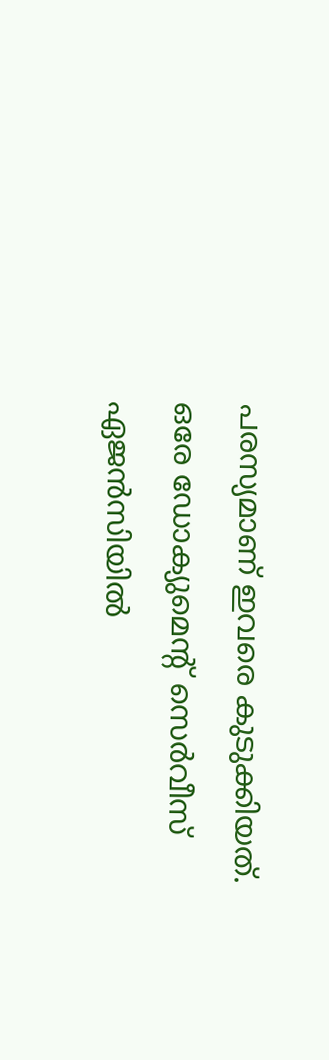പരസ്യമാണ് ഇവരെ കുടുക്കിയത്. ഒരേ ഡോക്യുമെന്റ് സെർവീസ് ഏജൻസിയിൽ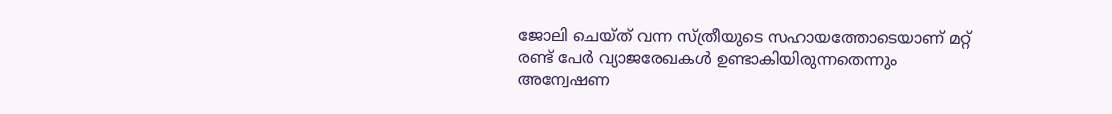ജോലി ചെയ്ത് വന്ന സ്ത്രീയുടെ സഹായത്തോടെയാണ് മറ്റ് രണ്ട് പേർ വ്യാജരേഖകൾ ഉണ്ടാകിയിരുന്നതെന്നും അന്വേഷണ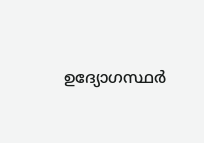ഉദ്യോഗസ്ഥർ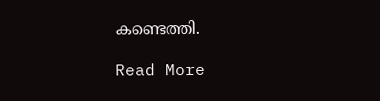കണ്ടെത്തി.

Read More